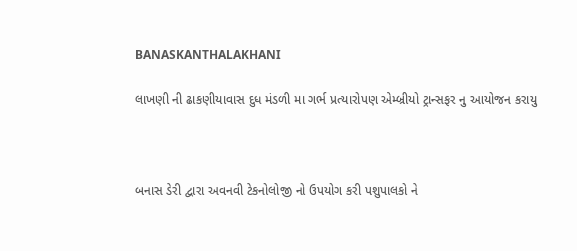BANASKANTHALAKHANI

લાખણી ની ઢાકણીયાવાસ દુધ મંડળી મા ગર્ભ પ્રત્યારોપણ એમ્બ્રીયો ટ્રાન્સફર નુ આયોજન કરાયુ



બનાસ ડેરી દ્વારા અવનવી ટેકનોલોજી નો ઉપયોગ કરી પશુપાલકો ને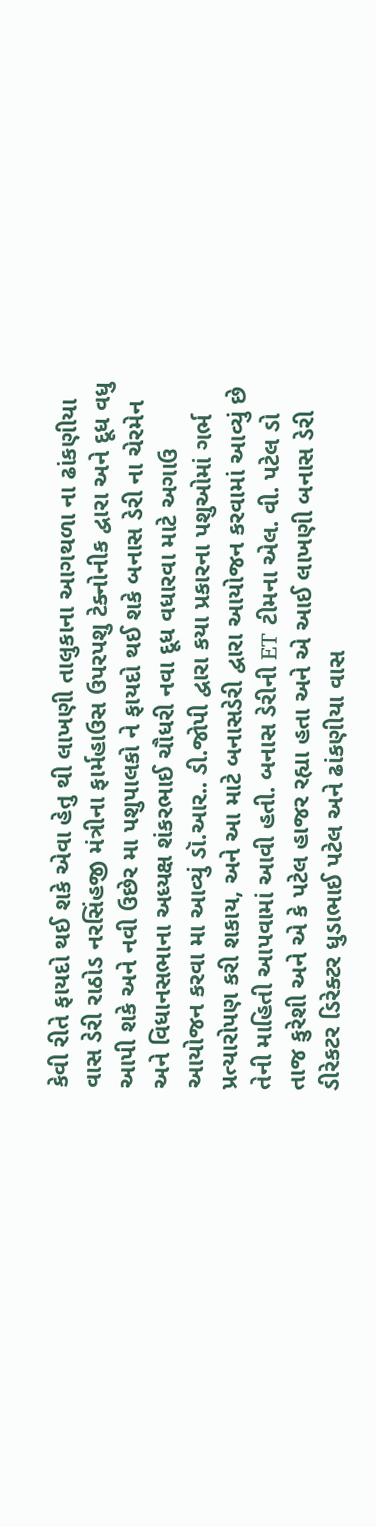કેવી રીતે ફાયદો થઈ શકે એવા હેતુ થી લાખણી તાલુકાના આગથળા ના ઢાંકણીયા વાસ ડેરી રાઠોડ નરસિંહજી મંત્રીના ફાર્મહાઉસ ઉપરપશુ ટેક્નોનીક દ્વારા અને દૂધ વધુ આપી શકે અને નવી ઉછેર મા પશુપાલકો ને ફાયદો થઈ શકે બનાસ ડેરી ના ચેરમેન અને વિધાનસભાના અધ્યક્ષ શંકરભાઈ ચૌધરી નવા દૂધ વધારવા માટે અગાઉ આયોજન કરવા મા આવ્યું ડૉ.આર.. ડી.જોપી દ્વારા કયા પ્રકારના પશુઓમાં ગર્ભ પ્રત્યારોપણ કરી શકાય, અને આ માટે બનાસડેરી દ્વારા આયોજન કરવામાં આવ્યું છે તેની માહિતી આપવામાં આવી હતી. બનાસ ડેરીની ET ટીમના એલ. વી. પટેલ ડો તાજ કુરેશી અને એ કે પટેલ હાજર રહ્યા હતા અને એ આઈ લાખણી બનાસ ડેરી ડીરેકટર ડિરેક્ટર ધુડાભાઈ પટેલ અને ઢાંકણીયા વાસ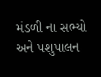મંડળી ના સભ્યો અને પશુપાલન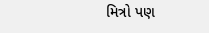મિત્રો પણ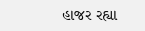હાજર રહ્યા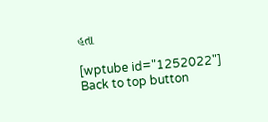હતા

[wptube id="1252022"]
Back to top button